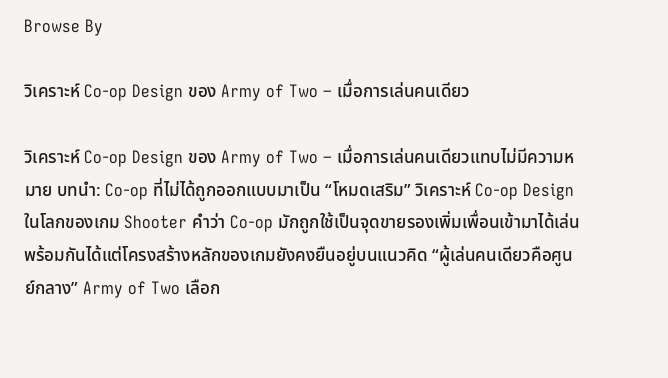Browse By

วิเคราะห์ Co-op Design ของ Army of Two – เมื่อการเล่นคนเดียว

วิเคราะห์ Co-op Design ของ Army of Two – เมื่อการเล่นคนเดียวแทบไม่มีความหมาย บทนำ: Co-op ที่ไม่ได้ถูกออกแบบมาเป็น “โหมดเสริม” วิเคราะห์ Co-op Design ในโลกของเกม Shooter คำว่า Co-op มักถูกใช้เป็นจุดขายรองเพิ่มเพื่อนเข้ามาได้เล่นพร้อมกันได้แต่โครงสร้างหลักของเกมยังคงยืนอยู่บนแนวคิด “ผู้เล่นคนเดียวคือศูนย์กลาง” Army of Two เลือก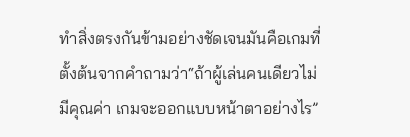ทำสิ่งตรงกันข้ามอย่างชัดเจนมันคือเกมที่ตั้งต้นจากคำถามว่า“ถ้าผู้เล่นคนเดียวไม่มีคุณค่า เกมจะออกแบบหน้าตาอย่างไร”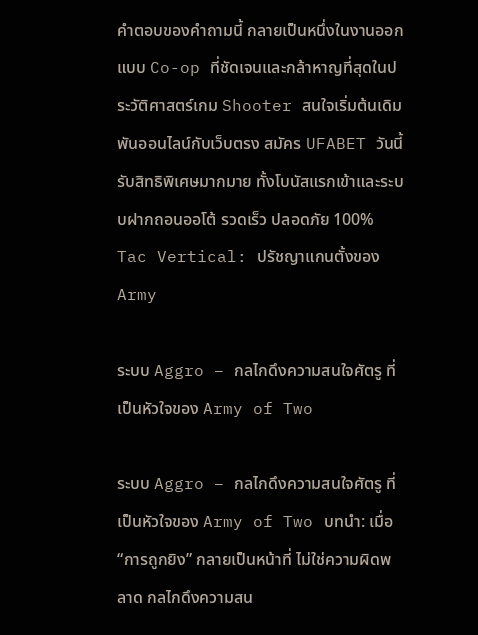คำตอบของคำถามนี้ กลายเป็นหนึ่งในงานออกแบบ Co-op ที่ชัดเจนและกล้าหาญที่สุดในประวัติศาสตร์เกม Shooter สนใจเริ่มต้นเดิมพันออนไลน์กับเว็บตรง สมัคร UFABET วันนี้ รับสิทธิพิเศษมากมาย ทั้งโบนัสแรกเข้าและระบบฝากถอนออโต้ รวดเร็ว ปลอดภัย 100% Tac Vertical: ปรัชญาแกนตั้งของ Army

ระบบ Aggro – กลไกดึงความสนใจศัตรู ที่เป็นหัวใจของ Army of Two

ระบบ Aggro – กลไกดึงความสนใจศัตรู ที่เป็นหัวใจของ Army of Two บทนำ: เมื่อ “การถูกยิง” กลายเป็นหน้าที่ ไม่ใช่ความผิดพลาด กลไกดึงความสน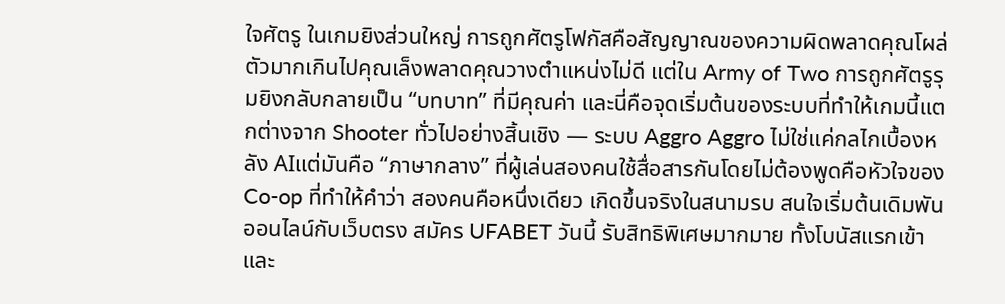ใจศัตรู ในเกมยิงส่วนใหญ่ การถูกศัตรูโฟกัสคือสัญญาณของความผิดพลาดคุณโผล่ตัวมากเกินไปคุณเล็งพลาดคุณวางตำแหน่งไม่ดี แต่ใน Army of Two การถูกศัตรูรุมยิงกลับกลายเป็น “บทบาท” ที่มีคุณค่า และนี่คือจุดเริ่มต้นของระบบที่ทำให้เกมนี้แตกต่างจาก Shooter ทั่วไปอย่างสิ้นเชิง — ระบบ Aggro Aggro ไม่ใช่แค่กลไกเบื้องหลัง AIแต่มันคือ “ภาษากลาง” ที่ผู้เล่นสองคนใช้สื่อสารกันโดยไม่ต้องพูดคือหัวใจของ Co-op ที่ทำให้คำว่า สองคนคือหนึ่งเดียว เกิดขึ้นจริงในสนามรบ สนใจเริ่มต้นเดิมพันออนไลน์กับเว็บตรง สมัคร UFABET วันนี้ รับสิทธิพิเศษมากมาย ทั้งโบนัสแรกเข้าและ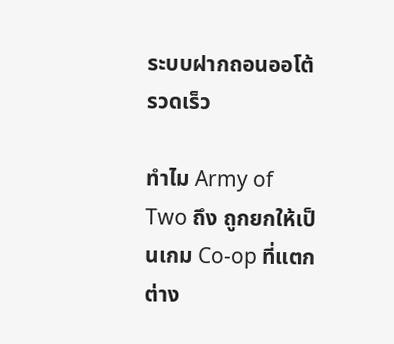ระบบฝากถอนออโต้ รวดเร็ว

ทำไม Army of Two ถึง ถูกยกให้เป็นเกม Co-op ที่แตกต่าง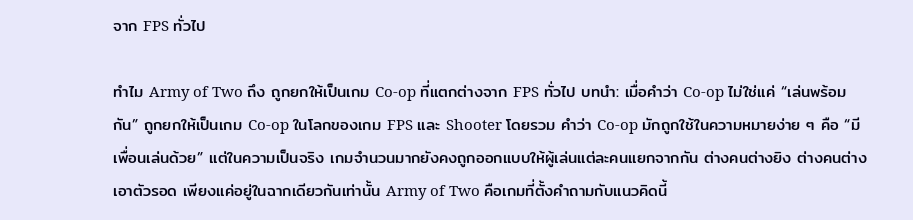จาก FPS ทั่วไป

ทำไม Army of Two ถึง ถูกยกให้เป็นเกม Co-op ที่แตกต่างจาก FPS ทั่วไป บทนำ: เมื่อคำว่า Co-op ไม่ใช่แค่ “เล่นพร้อมกัน” ถูกยกให้เป็นเกม Co-op ในโลกของเกม FPS และ Shooter โดยรวม คำว่า Co-op มักถูกใช้ในความหมายง่าย ๆ คือ “มีเพื่อนเล่นด้วย” แต่ในความเป็นจริง เกมจำนวนมากยังคงถูกออกแบบให้ผู้เล่นแต่ละคนแยกจากกัน ต่างคนต่างยิง ต่างคนต่างเอาตัวรอด เพียงแค่อยู่ในฉากเดียวกันเท่านั้น Army of Two คือเกมที่ตั้งคำถามกับแนวคิดนี้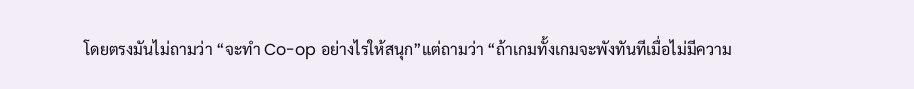โดยตรงมันไม่ถามว่า “จะทำ Co-op อย่างไรให้สนุก”แต่ถามว่า “ถ้าเกมทั้งเกมจะพังทันทีเมื่อไม่มีความ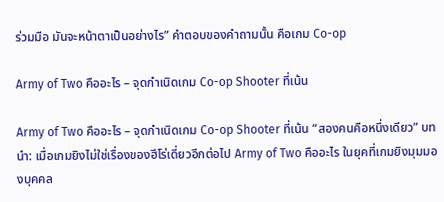ร่วมมือ มันจะหน้าตาเป็นอย่างไร” คำตอบของคำถามนั้น คือเกม Co-op

Army of Two คืออะไร – จุดกำเนิดเกม Co-op Shooter ที่เน้น

Army of Two คืออะไร – จุดกำเนิดเกม Co-op Shooter ที่เน้น “สองคนคือหนึ่งเดียว” บทนำ: เมื่อเกมยิงไม่ใช่เรื่องของฮีโร่เดี่ยวอีกต่อไป Army of Two คืออะไร ในยุคที่เกมยิงมุมมองบุคคล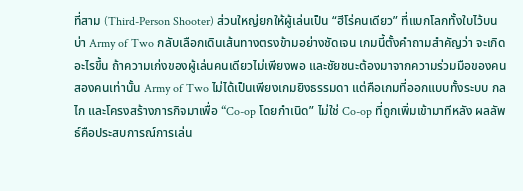ที่สาม (Third-Person Shooter) ส่วนใหญ่ยกให้ผู้เล่นเป็น “ฮีโร่คนเดียว” ที่แบกโลกทั้งใบไว้บนบ่า Army of Two กลับเลือกเดินเส้นทางตรงข้ามอย่างชัดเจน เกมนี้ตั้งคำถามสำคัญว่า จะเกิดอะไรขึ้น ถ้าความเก่งของผู้เล่นคนเดียวไม่เพียงพอ และชัยชนะต้องมาจากความร่วมมือของคนสองคนเท่านั้น Army of Two ไม่ได้เป็นเพียงเกมยิงธรรมดา แต่คือเกมที่ออกแบบทั้งระบบ กลไก และโครงสร้างภารกิจมาเพื่อ “Co-op โดยกำเนิด” ไม่ใช่ Co-op ที่ถูกเพิ่มเข้ามาทีหลัง ผลลัพธ์คือประสบการณ์การเล่น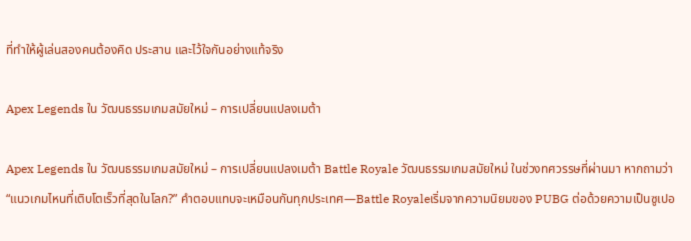ที่ทำให้ผู้เล่นสองคนต้องคิด ประสาน และไว้ใจกันอย่างแท้จริง

Apex Legends ใน วัฒนธรรมเกมสมัยใหม่ – การเปลี่ยนแปลงเมต้า

Apex Legends ใน วัฒนธรรมเกมสมัยใหม่ – การเปลี่ยนแปลงเมต้า Battle Royale วัฒนธรรมเกมสมัยใหม่ ในช่วงทศวรรษที่ผ่านมา หากถามว่า “แนวเกมไหนที่เติบโตเร็วที่สุดในโลก?” คำตอบแทบจะเหมือนกันทุกประเทศ—Battle Royaleเริ่มจากความนิยมของ PUBG ต่อด้วยความเป็นซูเปอ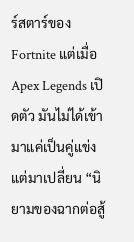ร์สตาร์ของ Fortnite แต่เมื่อ Apex Legends เปิดตัว มันไม่ได้เข้ามาแค่เป็นคู่แข่ง แต่มาเปลี่ยน “นิยามของฉากต่อสู้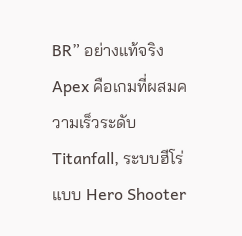BR” อย่างแท้จริง Apex คือเกมที่ผสมความเร็วระดับ Titanfall, ระบบฮีโร่แบบ Hero Shooter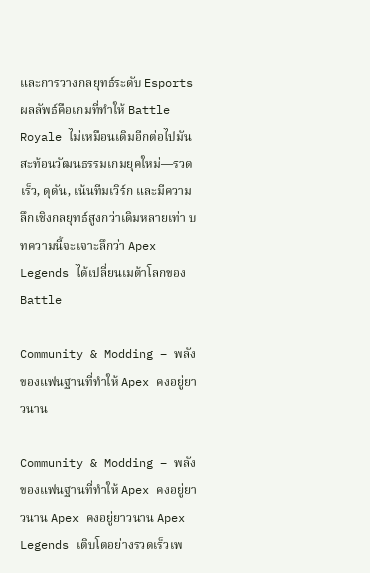และการวางกลยุทธ์ระดับ Esportsผลลัพธ์คือเกมที่ทำให้ Battle Royale ไม่เหมือนเดิมอีกต่อไปมันสะท้อนวัฒนธรรมเกมยุคใหม่—รวดเร็ว, ดุดัน, เน้นทีมเวิร์ก และมีความลึกเชิงกลยุทธ์สูงกว่าเดิมหลายเท่า บทความนี้จะเจาะลึกว่า Apex Legends ได้เปลี่ยนเมต้าโลกของ Battle

Community & Modding – พลังของแฟนฐานที่ทำให้ Apex คงอยู่ยาวนาน

Community & Modding – พลังของแฟนฐานที่ทำให้ Apex คงอยู่ยาวนาน Apex คงอยู่ยาวนาน Apex Legends เติบโตอย่างรวดเร็วเพ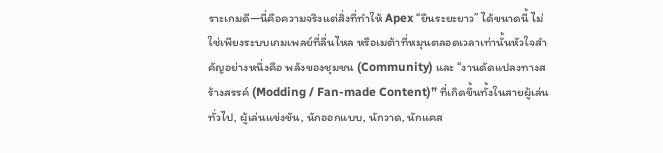ราะเกมดี—นี่คือความจริงแต่สิ่งที่ทำให้ Apex “ยืนระยะยาว” ได้ขนาดนี้ ไม่ใช่เพียงระบบเกมเพลย์ที่ลื่นไหล หรือเมต้าที่หมุนตลอดเวลาเท่านั้นหัวใจสำคัญอย่างหนึ่งคือ พลังของชุมชน (Community) และ “งานดัดแปลงทางสร้างสรรค์ (Modding / Fan-made Content)” ที่เกิดขึ้นทั้งในสายผู้เล่นทั่วไป, ผู้เล่นแข่งขัน, นักออกแบบ, นักวาด, นักแคส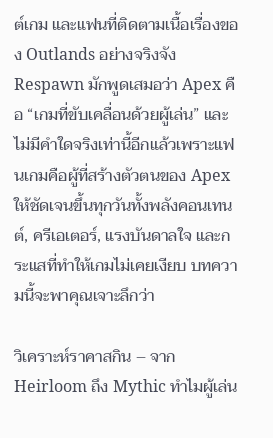ต์เกม และแฟนที่ติดตามเนื้อเรื่องของ Outlands อย่างจริงจัง Respawn มักพูดเสมอว่า Apex คือ “เกมที่ขับเคลื่อนด้วยผู้เล่น” และไม่มีคำใดจริงเท่านี้อีกแล้วเพราะแฟนเกมคือผู้ที่สร้างตัวตนของ Apex ให้ชัดเจนขึ้นทุกวันทั้งพลังคอนเทนต์, ครีเอเตอร์, แรงบันดาลใจ และกระแสที่ทำให้เกมไม่เคยเงียบ บทความนี้จะพาคุณเจาะลึกว่า

วิเคราะห์ราคาสกิน – จาก Heirloom ถึง Mythic ทำไมผู้เล่น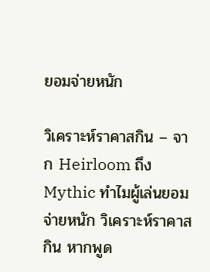ยอมจ่ายหนัก

วิเคราะห์ราคาสกิน – จาก Heirloom ถึง Mythic ทำไมผู้เล่นยอมจ่ายหนัก วิเคราะห์ราคาสกิน หากพูด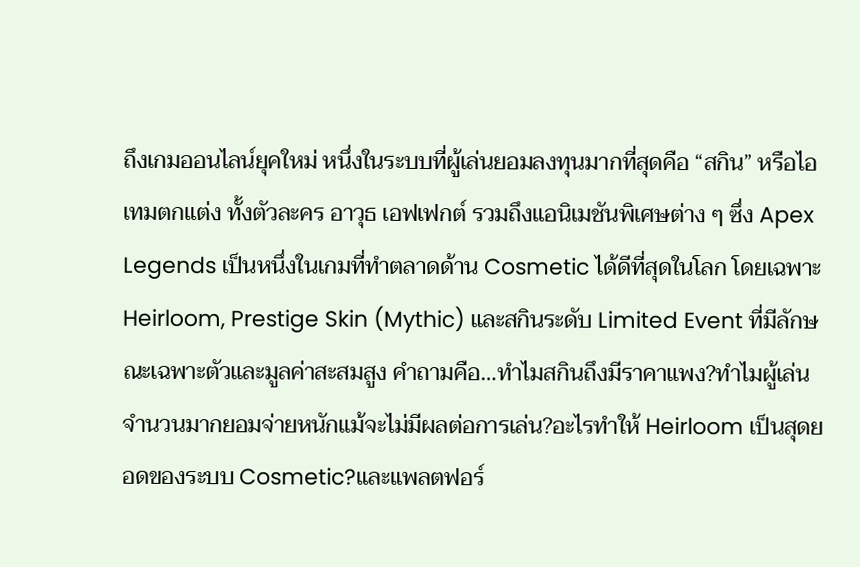ถึงเกมออนไลน์ยุคใหม่ หนึ่งในระบบที่ผู้เล่นยอมลงทุนมากที่สุดคือ “สกิน” หรือไอเทมตกแต่ง ทั้งตัวละคร อาวุธ เอฟเฟกต์ รวมถึงแอนิเมชันพิเศษต่าง ๆ ซึ่ง Apex Legends เป็นหนึ่งในเกมที่ทำตลาดด้าน Cosmetic ได้ดีที่สุดในโลก โดยเฉพาะ Heirloom, Prestige Skin (Mythic) และสกินระดับ Limited Event ที่มีลักษณะเฉพาะตัวและมูลค่าสะสมสูง คำถามคือ…ทำไมสกินถึงมีราคาแพง?ทำไมผู้เล่นจำนวนมากยอมจ่ายหนักแม้จะไม่มีผลต่อการเล่น?อะไรทำให้ Heirloom เป็นสุดยอดของระบบ Cosmetic?และแพลตฟอร์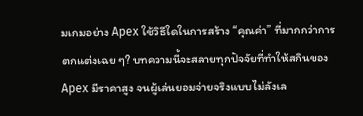มเกมอย่าง Apex ใช้วิธีใดในการสร้าง “คุณค่า” ที่มากกว่าการตกแต่งเฉย ๆ? บทความนี้จะสลายทุกปัจจัยที่ทำให้สกินของ Apex มีราคาสูง จนผู้เล่นยอมจ่ายจริงแบบไม่ลังเล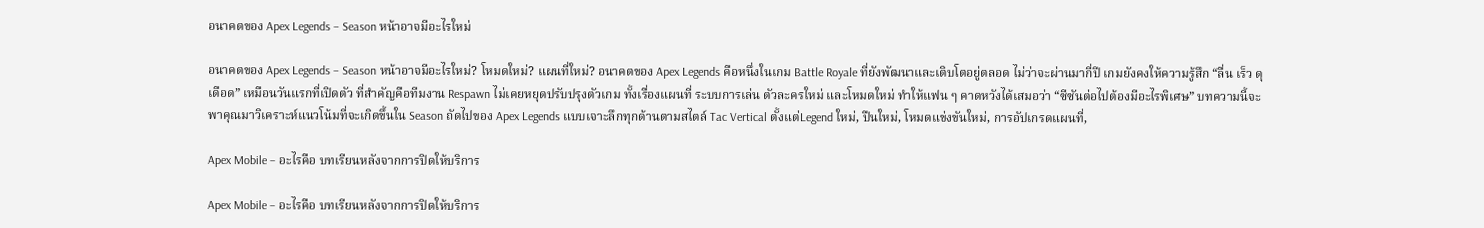อนาคตของ Apex Legends – Season หน้าอาจมีอะไรใหม่

อนาคตของ Apex Legends – Season หน้าอาจมีอะไรใหม่? โหมดใหม่? แผนที่ใหม่? อนาคตของ Apex Legends คือหนึ่งในเกม Battle Royale ที่ยังพัฒนาและเติบโตอยู่ตลอด ไม่ว่าจะผ่านมากี่ปี เกมยังคงให้ความรู้สึก “ลื่น เร็ว ดุเดือด” เหมือนวันแรกที่เปิดตัว ที่สำคัญคือทีมงาน Respawn ไม่เคยหยุดปรับปรุงตัวเกม ทั้งเรื่องแผนที่ ระบบการเล่น ตัวละครใหม่ และโหมดใหม่ ทำให้แฟน ๆ คาดหวังได้เสมอว่า “ซีซันต่อไปต้องมีอะไรพิเศษ” บทความนี้จะพาคุณมาวิเคราะห์แนวโน้มที่จะเกิดขึ้นใน Season ถัดไปของ Apex Legends แบบเจาะลึกทุกด้านตามสไตล์ Tac Vertical ตั้งแต่Legend ใหม่, ปืนใหม่, โหมดแข่งขันใหม่, การอัปเกรดแผนที่,

Apex Mobile – อะไรคือ บทเรียนหลังจากการปิดให้บริการ

Apex Mobile – อะไรคือ บทเรียนหลังจากการปิดให้บริการ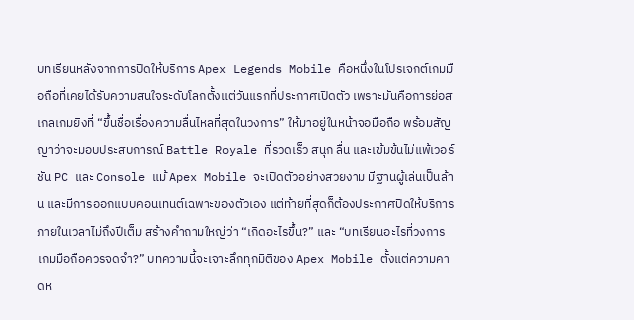บทเรียนหลังจากการปิดให้บริการ Apex Legends Mobile คือหนึ่งในโปรเจกต์เกมมือถือที่เคยได้รับความสนใจระดับโลกตั้งแต่วันแรกที่ประกาศเปิดตัว เพราะมันคือการย่อสเกลเกมยิงที่ “ขึ้นชื่อเรื่องความลื่นไหลที่สุดในวงการ” ให้มาอยู่ในหน้าจอมือถือ พร้อมสัญญาว่าจะมอบประสบการณ์ Battle Royale ที่รวดเร็ว สนุก ลื่น และเข้มข้นไม่แพ้เวอร์ชัน PC และ Console แม้ Apex Mobile จะเปิดตัวอย่างสวยงาม มีฐานผู้เล่นเป็นล้าน และมีการออกแบบคอนเทนต์เฉพาะของตัวเอง แต่ท้ายที่สุดก็ต้องประกาศปิดให้บริการภายในเวลาไม่ถึงปีเต็ม สร้างคำถามใหญ่ว่า “เกิดอะไรขึ้น?” และ “บทเรียนอะไรที่วงการเกมมือถือควรจดจำ?” บทความนี้จะเจาะลึกทุกมิติของ Apex Mobile ตั้งแต่ความคาดห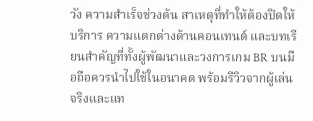วัง ความสำเร็จช่วงต้น สาเหตุที่ทำให้ต้องปิดให้บริการ ความแตกต่างด้านคอนเทนต์ และบทเรียนสำคัญที่ทั้งผู้พัฒนาและวงการเกม BR บนมือถือควรนำไปใช้ในอนาคต พร้อมรีวิวจากผู้เล่นจริงและแท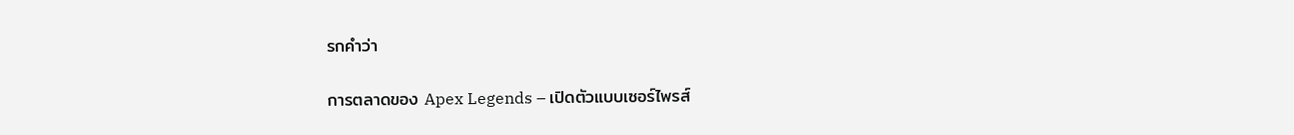รกคำว่า

การตลาดของ Apex Legends – เปิดตัวแบบเซอร์ไพรส์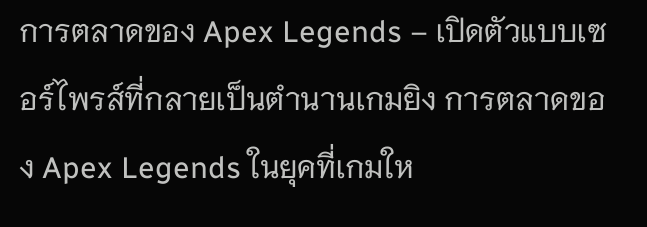การตลาดของ Apex Legends – เปิดตัวแบบเซอร์ไพรส์ที่กลายเป็นตำนานเกมยิง การตลาดของ Apex Legends ในยุคที่เกมให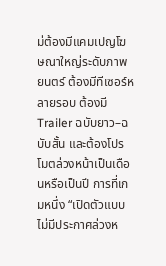ม่ต้องมีแคมเปญโฆษณาใหญ่ระดับภาพยนตร์ ต้องมีทีเซอร์หลายรอบ ต้องมีTrailer ฉบับยาว–ฉบับสั้น และต้องโปรโมตล่วงหน้าเป็นเดือนหรือเป็นปี การที่เกมหนึ่ง “เปิดตัวแบบไม่มีประกาศล่วงห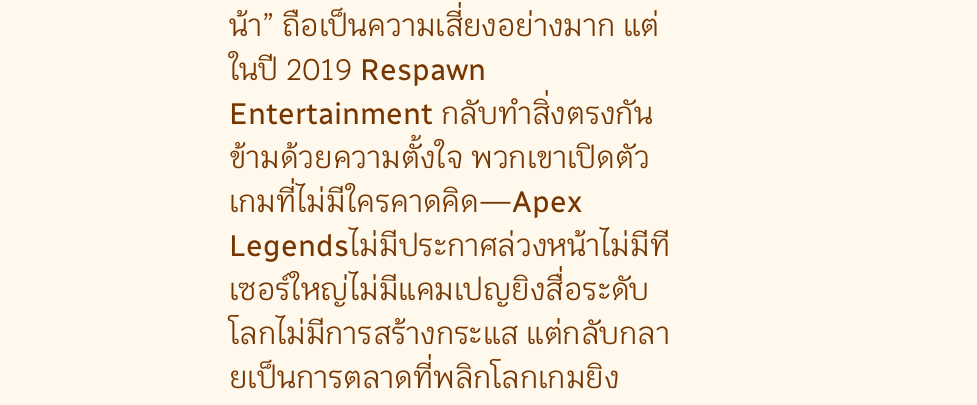น้า” ถือเป็นความเสี่ยงอย่างมาก แต่ในปี 2019 Respawn Entertainment กลับทำสิ่งตรงกันข้ามด้วยความตั้งใจ พวกเขาเปิดตัวเกมที่ไม่มีใครคาดคิด—Apex Legendsไม่มีประกาศล่วงหน้าไม่มีทีเซอร์ใหญ่ไม่มีแคมเปญยิงสื่อระดับโลกไม่มีการสร้างกระแส แต่กลับกลายเป็นการตลาดที่พลิกโลกเกมยิง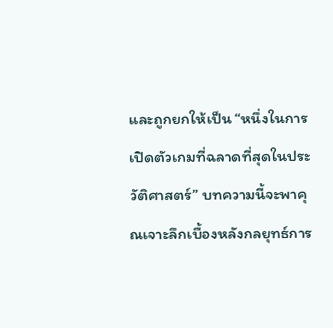และถูกยกให้เป็น “หนึ่งในการเปิดตัวเกมที่ฉลาดที่สุดในประวัติศาสตร์” บทความนี้จะพาคุณเจาะลึกเบื้องหลังกลยุทธ์การ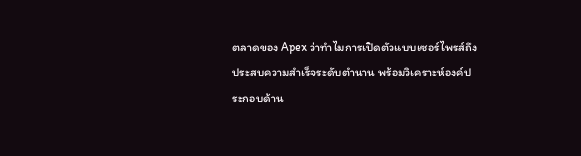ตลาดของ Apex ว่าทำไมการเปิดตัวแบบเซอร์ไพรส์ถึงประสบความสำเร็จระดับตำนาน พร้อมวิเคราะห์องค์ประกอบด้าน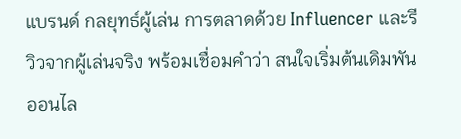แบรนด์ กลยุทธ์ผู้เล่น การตลาดด้วย Influencer และรีวิวจากผู้เล่นจริง พร้อมเชื่อมคำว่า สนใจเริ่มต้นเดิมพันออนไล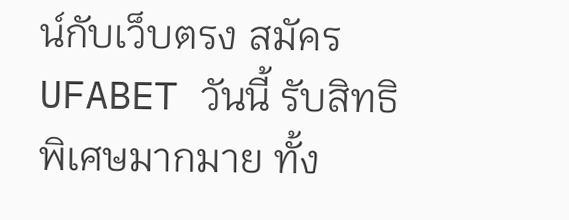น์กับเว็บตรง สมัคร UFABET วันนี้ รับสิทธิพิเศษมากมาย ทั้ง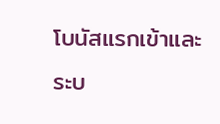โบนัสแรกเข้าและระบ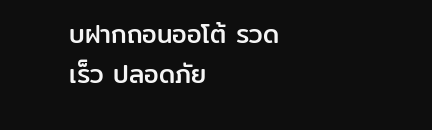บฝากถอนออโต้ รวดเร็ว ปลอดภัย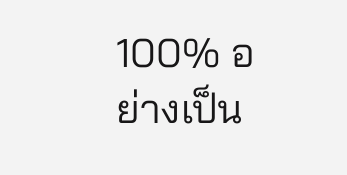100% อย่างเป็น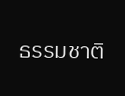ธรรมชาติ